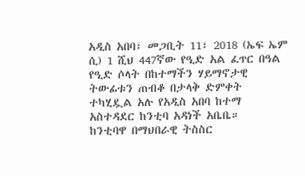አዲስ አበባ፣ መጋቢት 11፣ 2018 (ኤፍ ኤም ሲ) 1 ሺህ 447ኛው የዒድ አል ፈጥር በዓል የዒድ ሶላት በከተማችን ሃይማኖታዊ ትውፊቱን ጠብቆ በታላቅ ድምቀት ተካሂዷል አሉ የአዲስ አበባ ከተማ አስተዳደር ከንቲባ አዳነች አቤቤ።
ከንቲባዋ በማህበራዊ ትስስር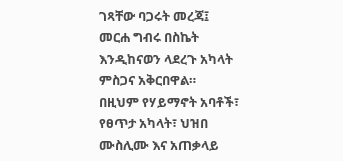ገጻቸው ባጋሩት መረጃ፤ መርሐ ግብሩ በስኬት እንዲከናወን ላደረጉ አካላት ምስጋና አቅርበዋል።
በዚህም የሃይማኖት አባቶች፣ የፀጥታ አካላት፣ ህዝበ ሙስሊሙ እና አጠቃላይ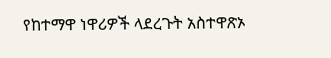የከተማዋ ነዋሪዎች ላደረጉት አስተዋጽኦ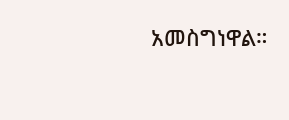አመስግነዋል።